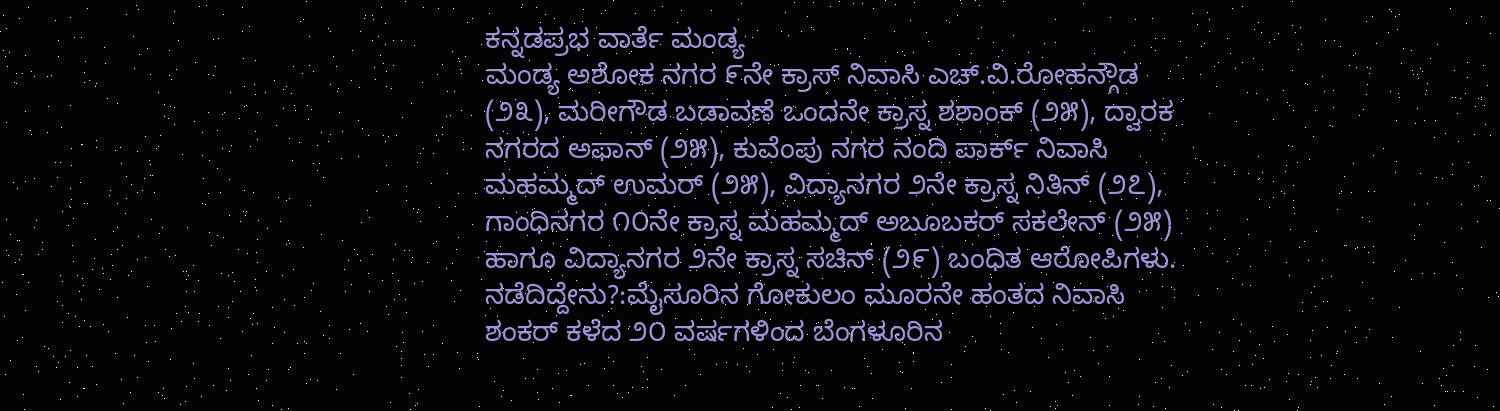ಕನ್ನಡಪ್ರಭ ವಾರ್ತೆ ಮಂಡ್ಯ
ಮಂಡ್ಯ ಅಶೋಕ ನಗರ ೯ನೇ ಕ್ರಾಸ್ ನಿವಾಸಿ ಎಚ್.ವಿ.ರೋಹನ್ಗೌಡ (೨೩), ಮರೀಗೌಡ ಬಡಾವಣೆ ಒಂದನೇ ಕ್ರಾಸ್ನ ಶಶಾಂಕ್ (೨೫), ದ್ವಾರಕ ನಗರದ ಅಫಾನ್ (೨೫), ಕುವೆಂಪು ನಗರ ನಂದಿ ಪಾರ್ಕ್ ನಿವಾಸಿ ಮಹಮ್ಮದ್ ಉಮರ್ (೨೫), ವಿದ್ಯಾನಗರ ೨ನೇ ಕ್ರಾಸ್ನ ನಿತಿನ್ (೨೭), ಗಾಂಧಿನಗರ ೧೦ನೇ ಕ್ರಾಸ್ನ ಮಹಮ್ಮದ್ ಅಬೂಬಕರ್ ಸಕಲೇನ್ (೨೫) ಹಾಗೂ ವಿದ್ಯಾನಗರ ೨ನೇ ಕ್ರಾಸ್ನ ಸಚಿನ್ (೨೯) ಬಂಧಿತ ಆರೋಪಿಗಳು.
ನಡೆದಿದ್ದೇನು?:ಮೈಸೂರಿನ ಗೋಕುಲಂ ಮೂರನೇ ಹಂತದ ನಿವಾಸಿ ಶಂಕರ್ ಕಳೆದ ೨೦ ವರ್ಷಗಳಿಂದ ಬೆಂಗಳೂರಿನ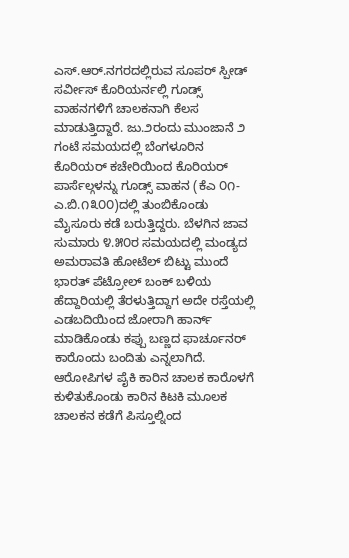ಎಸ್.ಆರ್.ನಗರದಲ್ಲಿರುವ ಸೂಪರ್ ಸ್ಪೀಡ್ ಸರ್ವೀಸ್ ಕೊರಿಯರ್ನಲ್ಲಿ ಗೂಡ್ಸ್ ವಾಹನಗಳಿಗೆ ಚಾಲಕನಾಗಿ ಕೆಲಸ ಮಾಡುತ್ತಿದ್ದಾರೆ. ಜು.೨ರಂದು ಮುಂಜಾನೆ ೨ ಗಂಟೆ ಸಮಯದಲ್ಲಿ ಬೆಂಗಳೂರಿನ ಕೊರಿಯರ್ ಕಚೇರಿಯಿಂದ ಕೊರಿಯರ್ ಪಾರ್ಸೆಲ್ಗಳನ್ನು ಗೂಡ್ಸ್ ವಾಹನ (ಕೆಎ ೦೧-ಎ.ಬಿ.೧೩೦೦)ದಲ್ಲಿ ತುಂಬಿಕೊಂಡು ಮೈಸೂರು ಕಡೆ ಬರುತ್ತಿದ್ದರು. ಬೆಳಗಿನ ಜಾವ ಸುಮಾರು ೪.೫೦ರ ಸಮಯದಲ್ಲಿ ಮಂಡ್ಯದ ಅಮರಾವತಿ ಹೋಟೆಲ್ ಬಿಟ್ಟು ಮುಂದೆ ಭಾರತ್ ಪೆಟ್ರೋಲ್ ಬಂಕ್ ಬಳಿಯ ಹೆದ್ದಾರಿಯಲ್ಲಿ ತೆರಳುತ್ತಿದ್ದಾಗ ಅದೇ ರಸ್ತೆಯಲ್ಲಿ ಎಡಬದಿಯಿಂದ ಜೋರಾಗಿ ಹಾರ್ನ್ ಮಾಡಿಕೊಂಡು ಕಪ್ಪು ಬಣ್ಣದ ಫಾರ್ಚೂನರ್ ಕಾರೊಂದು ಬಂದಿತು ಎನ್ನಲಾಗಿದೆ.
ಆರೋಪಿಗಳ ಪೈಕಿ ಕಾರಿನ ಚಾಲಕ ಕಾರೊಳಗೆ ಕುಳಿತುಕೊಂಡು ಕಾರಿನ ಕಿಟಕಿ ಮೂಲಕ ಚಾಲಕನ ಕಡೆಗೆ ಪಿಸ್ತೂಲ್ನಿಂದ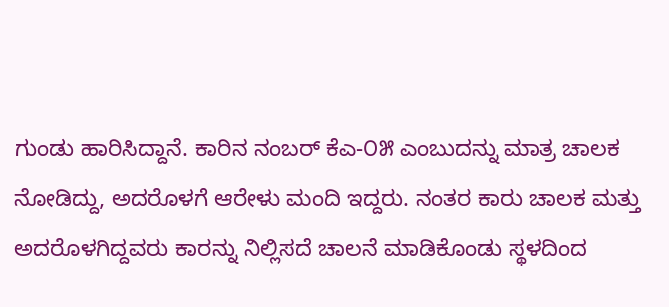ಗುಂಡು ಹಾರಿಸಿದ್ದಾನೆ. ಕಾರಿನ ನಂಬರ್ ಕೆಎ-೦೫ ಎಂಬುದನ್ನು ಮಾತ್ರ ಚಾಲಕ ನೋಡಿದ್ದು, ಅದರೊಳಗೆ ಆರೇಳು ಮಂದಿ ಇದ್ದರು. ನಂತರ ಕಾರು ಚಾಲಕ ಮತ್ತು ಅದರೊಳಗಿದ್ದವರು ಕಾರನ್ನು ನಿಲ್ಲಿಸದೆ ಚಾಲನೆ ಮಾಡಿಕೊಂಡು ಸ್ಥಳದಿಂದ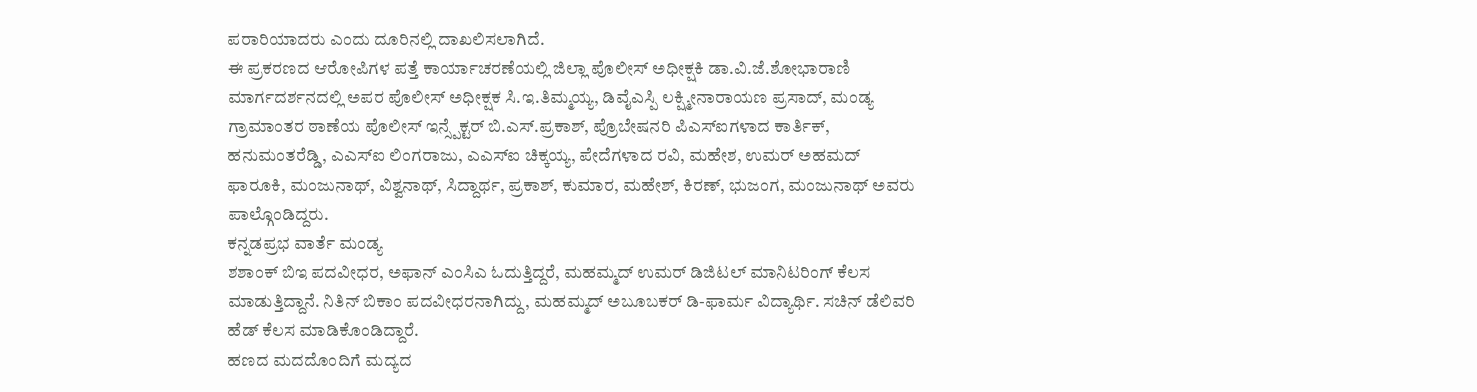ಪರಾರಿಯಾದರು ಎಂದು ದೂರಿನಲ್ಲಿ ದಾಖಲಿಸಲಾಗಿದೆ.
ಈ ಪ್ರಕರಣದ ಆರೋಪಿಗಳ ಪತ್ತೆ ಕಾರ್ಯಾಚರಣೆಯಲ್ಲಿ ಜಿಲ್ಲಾ ಪೊಲೀಸ್ ಅಧೀಕ್ಷಕಿ ಡಾ.ವಿ.ಜೆ.ಶೋಭಾರಾಣಿ ಮಾರ್ಗದರ್ಶನದಲ್ಲಿ ಅಪರ ಪೊಲೀಸ್ ಅಧೀಕ್ಷಕ ಸಿ.ಇ.ತಿಮ್ಮಯ್ಯ, ಡಿವೈಎಸ್ಪಿ ಲಕ್ಷ್ಮೀನಾರಾಯಣ ಪ್ರಸಾದ್, ಮಂಡ್ಯ ಗ್ರಾಮಾಂತರ ಠಾಣೆಯ ಪೊಲೀಸ್ ಇನ್ಸ್ಪೆಕ್ಟರ್ ಬಿ.ಎಸ್.ಪ್ರಕಾಶ್, ಪ್ರೊಬೇಷನರಿ ಪಿಎಸ್ಐಗಳಾದ ಕಾರ್ತಿಕ್, ಹನುಮಂತರೆಡ್ಡಿ, ಎಎಸ್ಐ ಲಿಂಗರಾಜು, ಎಎಸ್ಐ ಚಿಕ್ಕಯ್ಯ, ಪೇದೆಗಳಾದ ರವಿ, ಮಹೇಶ, ಉಮರ್ ಅಹಮದ್ ಫಾರೂಕಿ, ಮಂಜುನಾಥ್, ವಿಶ್ವನಾಥ್, ಸಿದ್ದಾರ್ಥ, ಪ್ರಕಾಶ್, ಕುಮಾರ, ಮಹೇಶ್, ಕಿರಣ್, ಭುಜಂಗ, ಮಂಜುನಾಥ್ ಅವರು ಪಾಲ್ಗೊಂಡಿದ್ದರು.
ಕನ್ನಡಪ್ರಭ ವಾರ್ತೆ ಮಂಡ್ಯ
ಶಶಾಂಕ್ ಬಿಇ ಪದವೀಧರ, ಅಫಾನ್ ಎಂಸಿಎ ಓದುತ್ತಿದ್ದರೆ, ಮಹಮ್ಮದ್ ಉಮರ್ ಡಿಜಿಟಲ್ ಮಾನಿಟರಿಂಗ್ ಕೆಲಸ ಮಾಡುತ್ತಿದ್ದಾನೆ. ನಿತಿನ್ ಬಿಕಾಂ ಪದವೀಧರನಾಗಿದ್ದು, ಮಹಮ್ಮದ್ ಅಬೂಬಕರ್ ಡಿ-ಫಾರ್ಮ ವಿದ್ಯಾರ್ಥಿ. ಸಚಿನ್ ಡೆಲಿವರಿ ಹೆಡ್ ಕೆಲಸ ಮಾಡಿಕೊಂಡಿದ್ದಾರೆ.
ಹಣದ ಮದದೊಂದಿಗೆ ಮದ್ಯದ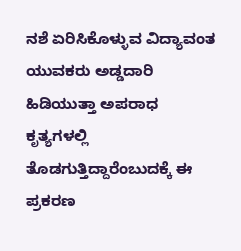ನಶೆ ಏರಿಸಿಕೊಳ್ಳುವ ವಿದ್ಯಾವಂತ ಯುವಕರು ಅಡ್ಡದಾರಿ ಹಿಡಿಯುತ್ತಾ ಅಪರಾಧ ಕೃತ್ಯಗಳಲ್ಲಿ ತೊಡಗುತ್ತಿದ್ದಾರೆಂಬುದಕ್ಕೆ ಈ ಪ್ರಕರಣ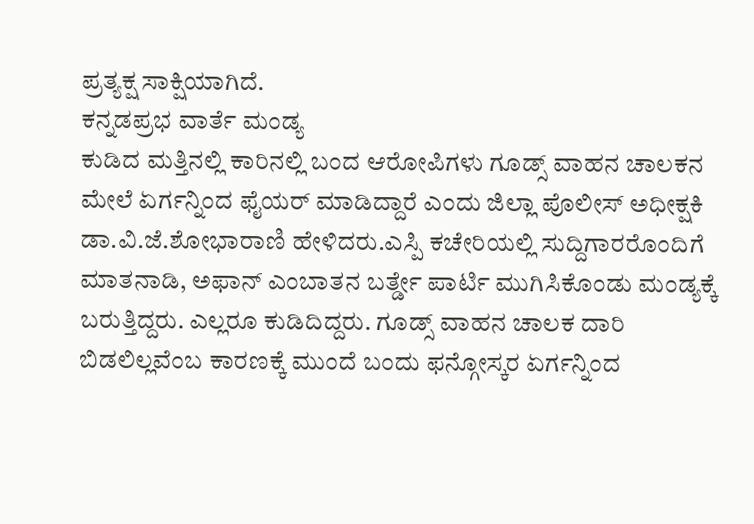ಪ್ರತ್ಯಕ್ಷ ಸಾಕ್ಷಿಯಾಗಿದೆ.
ಕನ್ನಡಪ್ರಭ ವಾರ್ತೆ ಮಂಡ್ಯ
ಕುಡಿದ ಮತ್ತಿನಲ್ಲಿ ಕಾರಿನಲ್ಲಿ ಬಂದ ಆರೋಪಿಗಳು ಗೂಡ್ಸ್ ವಾಹನ ಚಾಲಕನ ಮೇಲೆ ಏರ್ಗನ್ನಿಂದ ಫೈಯರ್ ಮಾಡಿದ್ದಾರೆ ಎಂದು ಜಿಲ್ಲಾ ಪೊಲೀಸ್ ಅಧೀಕ್ಷಕಿ ಡಾ.ವಿ.ಜೆ.ಶೋಭಾರಾಣಿ ಹೇಳಿದರು.ಎಸ್ಪಿ ಕಚೇರಿಯಲ್ಲಿ ಸುದ್ದಿಗಾರರೊಂದಿಗೆ ಮಾತನಾಡಿ, ಅಫಾನ್ ಎಂಬಾತನ ಬರ್ತ್ಡೇ ಪಾರ್ಟಿ ಮುಗಿಸಿಕೊಂಡು ಮಂಡ್ಯಕ್ಕೆ ಬರುತ್ತಿದ್ದರು. ಎಲ್ಲರೂ ಕುಡಿದಿದ್ದರು. ಗೂಡ್ಸ್ ವಾಹನ ಚಾಲಕ ದಾರಿ ಬಿಡಲಿಲ್ಲವೆಂಬ ಕಾರಣಕ್ಕೆ ಮುಂದೆ ಬಂದು ಫನ್ಗೋಸ್ಕರ ಏರ್ಗನ್ನಿಂದ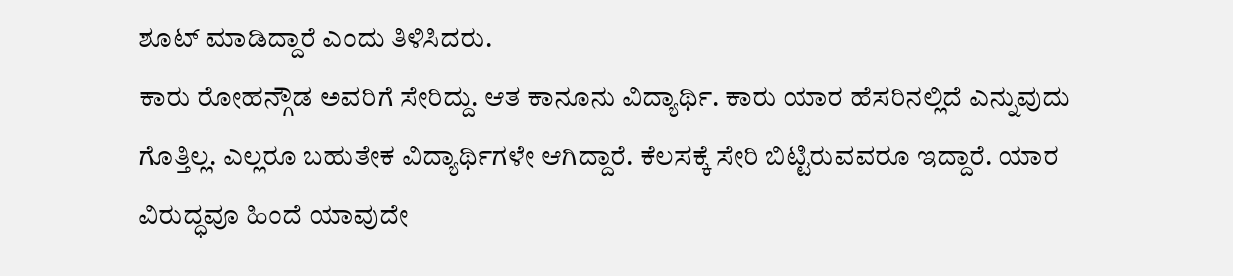ಶೂಟ್ ಮಾಡಿದ್ದಾರೆ ಎಂದು ತಿಳಿಸಿದರು.
ಕಾರು ರೋಹನ್ಗೌಡ ಅವರಿಗೆ ಸೇರಿದ್ದು. ಆತ ಕಾನೂನು ವಿದ್ಯಾರ್ಥಿ. ಕಾರು ಯಾರ ಹೆಸರಿನಲ್ಲಿದೆ ಎನ್ನುವುದು ಗೊತ್ತಿಲ್ಲ. ಎಲ್ಲರೂ ಬಹುತೇಕ ವಿದ್ಯಾರ್ಥಿಗಳೇ ಆಗಿದ್ದಾರೆ. ಕೆಲಸಕ್ಕೆ ಸೇರಿ ಬಿಟ್ಟಿರುವವರೂ ಇದ್ದಾರೆ. ಯಾರ ವಿರುದ್ಧವೂ ಹಿಂದೆ ಯಾವುದೇ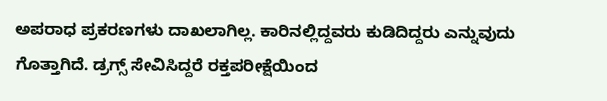ಅಪರಾಧ ಪ್ರಕರಣಗಳು ದಾಖಲಾಗಿಲ್ಲ. ಕಾರಿನಲ್ಲಿದ್ದವರು ಕುಡಿದಿದ್ದರು ಎನ್ನುವುದು ಗೊತ್ತಾಗಿದೆ. ಡ್ರಗ್ಸ್ ಸೇವಿಸಿದ್ದರೆ ರಕ್ತಪರೀಕ್ಷೆಯಿಂದ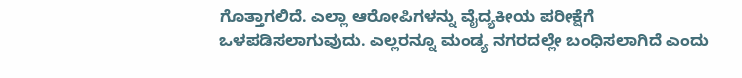ಗೊತ್ತಾಗಲಿದೆ. ಎಲ್ಲಾ ಆರೋಪಿಗಳನ್ನು ವೈದ್ಯಕೀಯ ಪರೀಕ್ಷೆಗೆ ಒಳಪಡಿಸಲಾಗುವುದು. ಎಲ್ಲರನ್ನೂ ಮಂಡ್ಯ ನಗರದಲ್ಲೇ ಬಂಧಿಸಲಾಗಿದೆ ಎಂದು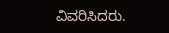ವಿವರಿಸಿದರು.